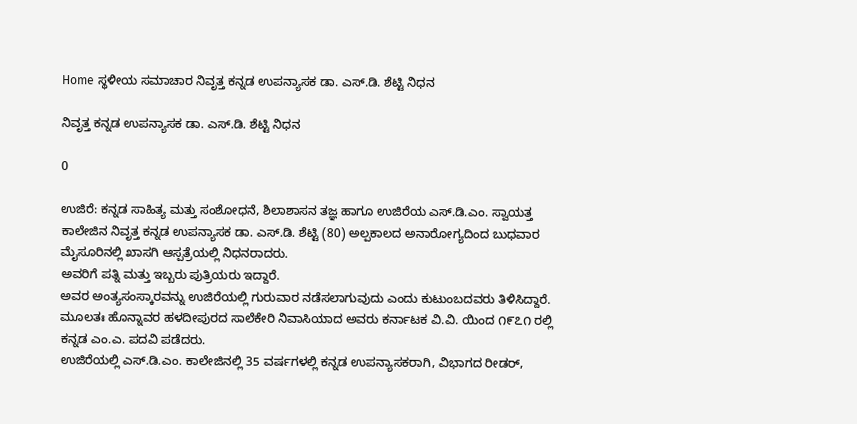Home ಸ್ಥಳೀಯ ಸಮಾಚಾರ ನಿವೃತ್ತ ಕನ್ನಡ ಉಪನ್ಯಾಸಕ ಡಾ. ಎಸ್.ಡಿ. ಶೆಟ್ಟಿ‌ ನಿಧನ

ನಿವೃತ್ತ ಕನ್ನಡ ಉಪನ್ಯಾಸಕ ಡಾ. ಎಸ್.ಡಿ. ಶೆಟ್ಟಿ‌ ನಿಧನ

0

ಉಜಿರೆ: ಕನ್ನಡ ಸಾಹಿತ್ಯ ಮತ್ತು ಸಂಶೋಧನೆ, ಶಿಲಾಶಾಸನ ತಜ್ಞ ಹಾಗೂ ಉಜಿರೆಯ ಎಸ್.ಡಿ.ಎಂ. ಸ್ವಾಯತ್ತ ಕಾಲೇಜಿನ ನಿವೃತ್ತ ಕನ್ನಡ ಉಪನ್ಯಾಸಕ ಡಾ. ಎಸ್.ಡಿ. ಶೆಟ್ಟಿ (80) ಅಲ್ಪಕಾಲದ ಅನಾರೋಗ್ಯದಿಂದ ಬುಧವಾರ ಮೈಸೂರಿನಲ್ಲಿ ಖಾಸಗಿ ಆಸ್ಪತ್ರೆಯಲ್ಲಿ ನಿಧನರಾದರು.
ಅವರಿಗೆ ಪತ್ನಿ ಮತ್ತು ಇಬ್ಬರು ಪುತ್ರಿಯರು ಇದ್ದಾರೆ.
ಅವರ ಅಂತ್ಯಸಂಸ್ಕಾರವನ್ನು ಉಜಿರೆಯಲ್ಲಿ ಗುರುವಾರ ನಡೆಸಲಾಗುವುದು ಎಂದು ಕುಟುಂಬದವರು ತಿಳಿಸಿದ್ದಾರೆ.
ಮೂಲತಃ ಹೊನ್ನಾವರ ಹಳದೀಪುರದ ಸಾಲೆಕೇರಿ ನಿವಾಸಿಯಾದ ಅವರು ಕರ್ನಾಟಕ ವಿ.ವಿ. ಯಿಂದ ೧೯೭೧ ರಲ್ಲಿ ಕನ್ನಡ ಎಂ.ಎ. ಪದವಿ ಪಡೆದರು.
ಉಜಿರೆಯಲ್ಲಿ ಎಸ್.ಡಿ.ಎಂ. ಕಾಲೇಜಿನಲ್ಲಿ 35 ವರ್ಷಗಳಲ್ಲಿ ಕನ್ನಡ ಉಪನ್ಯಾಸಕರಾಗಿ, ವಿಭಾಗದ ರೀಡರ್,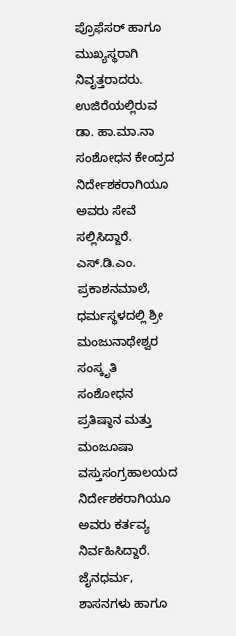ಪ್ರೊಫೆಸರ್ ಹಾಗೂ ಮುಖ್ಯಸ್ಥರಾಗಿ ನಿವೃತ್ತರಾದರು.
ಉಜಿರೆಯಲ್ಲಿರುವ ಡಾ. ಹಾ.ಮಾ.ನಾ ಸಂಶೋಧನ ಕೇಂದ್ರದ ನಿರ್ದೇಶಕರಾಗಿಯೂ ಅವರು ಸೇವೆ ಸಲ್ಲಿಸಿದ್ದಾರೆ.
ಎಸ್.ಡಿ.ಎಂ. ಪ್ರಕಾಶನಮಾಲೆ, ಧರ್ಮಸ್ಥಳದಲ್ಲಿ ಶ್ರೀ ಮಂಜುನಾಥೇಶ್ವರ ಸಂಸ್ಕೃತಿ ಸಂಶೋಧನ ಪ್ರತಿಷ್ಠಾನ ಮತ್ತು ಮಂಜೂಷಾ ವಸ್ತುಸಂಗ್ರಹಾಲಯದ ನಿರ್ದೇಶಕರಾಗಿಯೂ ಅವರು ಕರ್ತವ್ಯ ನಿರ್ವಹಿಸಿದ್ದಾರೆ.
ಜೈನಧರ್ಮ, ಶಾಸನಗಳು ಹಾಗೂ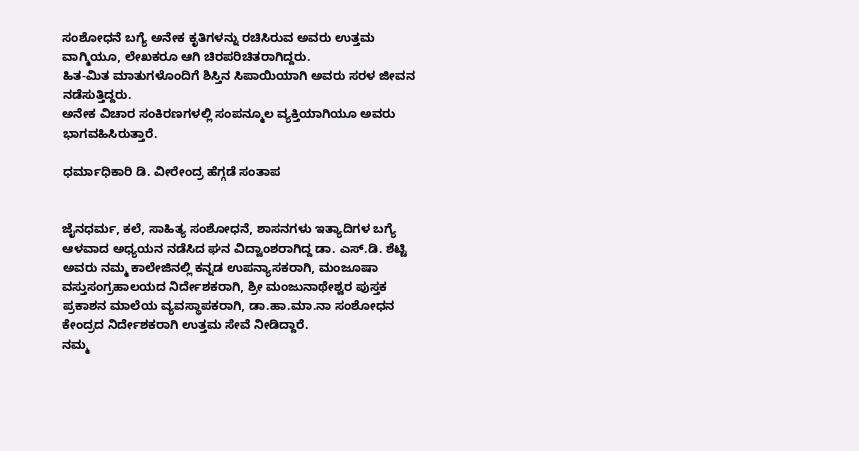ಸಂಶೋಧನೆ ಬಗ್ಯೆ ಅನೇಕ ಕೃತಿಗಳನ್ನು ರಚಿಸಿರುವ ಅವರು ಉತ್ತಮ ವಾಗ್ಮಿಯೂ, ಲೇಖಕರೂ ಆಗಿ ಚಿರಪರಿಚಿತರಾಗಿದ್ದರು.
ಹಿತ-ಮಿತ ಮಾತುಗಳೊಂದಿಗೆ ಶಿಸ್ತಿನ ಸಿಪಾಯಿಯಾಗಿ ಅವರು ಸರಳ ಜೀವನ ನಡೆಸುತ್ತಿದ್ದರು.
ಅನೇಕ ವಿಚಾರ ಸಂಕಿರಣಗಳಲ್ಲಿ ಸಂಪನ್ಮೂಲ ವ್ಯಕ್ತಿಯಾಗಿಯೂ ಅವರು ಭಾಗವಹಿಸಿರುತ್ತಾರೆ.

ಧರ್ಮಾಧಿಕಾರಿ ಡಿ. ವೀರೇಂದ್ರ ಹೆಗ್ಗಡೆ ಸಂತಾಪ


ಜೈನಧರ್ಮ, ಕಲೆ, ಸಾಹಿತ್ಯ ಸಂಶೋಧನೆ, ಶಾಸನಗಳು ಇತ್ಯಾದಿಗಳ ಬಗ್ಯೆ ಆಳವಾದ ಅಧ್ಯಯನ ನಡೆಸಿದ ಘನ ವಿದ್ವಾಂಶರಾಗಿದ್ದ ಡಾ. ಎಸ್.ಡಿ. ಶೆಟ್ಟಿ ಅವರು ನಮ್ಮ ಕಾಲೇಜಿನಲ್ಲಿ ಕನ್ನಡ ಉಪನ್ಯಾಸಕರಾಗಿ, ಮಂಜೂಷಾ ವಸ್ತುಸಂಗ್ರಹಾಲಯದ ನಿರ್ದೇಶಕರಾಗಿ, ಶ್ರೀ ಮಂಜುನಾಥೇಶ್ವರ ಪುಸ್ತಕ ಪ್ರಕಾಶನ ಮಾಲೆಯ ವ್ಯವಸ್ಥಾಪಕರಾಗಿ, ಡಾ.ಹಾ.ಮಾ.ನಾ ಸಂಶೋಧನ ಕೇಂದ್ರದ ನಿರ್ದೇಶಕರಾಗಿ ಉತ್ತಮ ಸೇವೆ ನೀಡಿದ್ದಾರೆ.
ನಮ್ಮ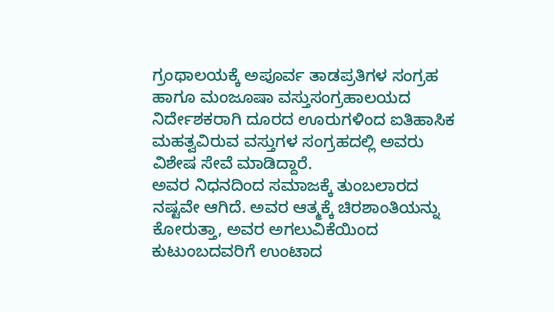ಗ್ರಂಥಾಲಯಕ್ಕೆ ಅಪೂರ್ವ ತಾಡಪ್ರತಿಗಳ ಸಂಗ್ರಹ ಹಾಗೂ ಮಂಜೂಷಾ ವಸ್ತುಸಂಗ್ರಹಾಲಯದ ನಿರ್ದೇಶಕರಾಗಿ ದೂರದ ಊರುಗಳಿಂದ ಐತಿಹಾಸಿಕ ಮಹತ್ವವಿರುವ ವಸ್ತುಗಳ ಸಂಗ್ರಹದಲ್ಲಿ ಅವರು ವಿಶೇಷ ಸೇವೆ ಮಾಡಿದ್ದಾರೆ.
ಅವರ ನಿಧನದಿಂದ ಸಮಾಜಕ್ಕೆ ತುಂಬಲಾರದ ನಷ್ಟವೇ ಆಗಿದೆ. ಅವರ ಆತ್ಮಕ್ಕೆ ಚಿರಶಾಂತಿಯನ್ನು ಕೋರುತ್ತಾ, ಅವರ ಅಗಲುವಿಕೆಯಿಂದ ಕುಟುಂಬದವರಿಗೆ ಉಂಟಾದ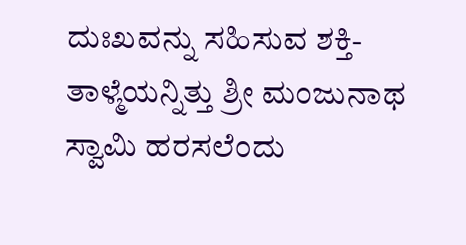ದುಃಖವನ್ನು ಸಹಿಸುವ ಶಕ್ತಿ-ತಾಳ್ಮೆಯನ್ನಿತ್ತು ಶ್ರೀ ಮಂಜುನಾಥ ಸ್ವಾಮಿ ಹರಸಲೆಂದು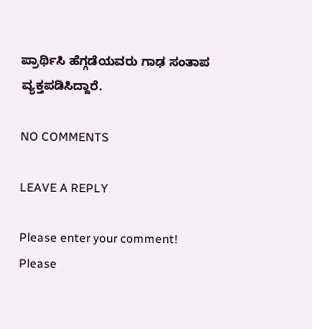ಪ್ರಾರ್ಥಿಸಿ ಹೆಗ್ಗಡೆಯವರು ಗಾಢ ಸಂತಾಪ ವ್ಯಕ್ತಪಡಿಸಿದ್ದಾರೆ.

NO COMMENTS

LEAVE A REPLY

Please enter your comment!
Please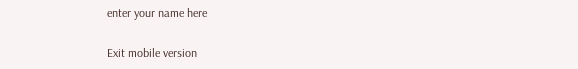enter your name here

Exit mobile version